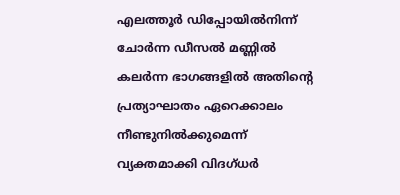എലത്തൂര്‍ ഡിപ്പോയില്‍നിന്ന് ചോര്‍ന്ന ഡീസല്‍ മണ്ണില്‍ കലര്‍ന്ന ഭാഗങ്ങളില്‍ അതിന്റെ പ്രത്യാഘാതം ഏറെക്കാലം നീണ്ടുനിൽക്കുമെന്ന് വ്യക്തമാക്കി വിദഗ്ധർ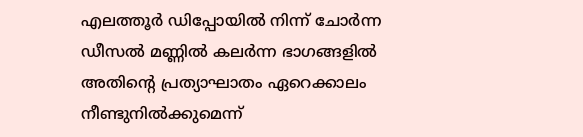എലത്തൂര്‍ ഡിപ്പോയില്‍ നിന്ന് ചോര്‍ന്ന ഡീസല്‍ മണ്ണില്‍ കലര്‍ന്ന ഭാഗങ്ങളില്‍ അതിന്റെ പ്രത്യാഘാതം ഏറെക്കാലം നീണ്ടുനിൽക്കുമെന്ന്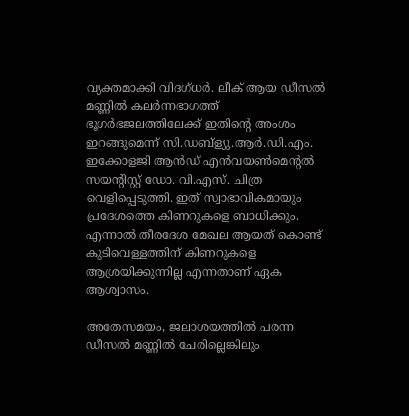വ്യക്തമാക്കി വിദഗ്ധർ. ലീക് ആയ ഡീസൽ മണ്ണില്‍ കലര്‍ന്നഭാഗത്ത് ഭൂഗര്‍ഭജലത്തിലേക്ക് ഇതിന്റെ അംശം ഇറങ്ങുമെന്ന് സി.ഡബ്‌ള്യു.ആര്‍.ഡി.എം. ഇക്കോളജി ആന്‍ഡ് എന്‍വയണ്‍മെന്റല്‍ സയന്റിസ്റ്റ് ഡോ. വി.എസ്. ചിത്ര വെളിപ്പെടുത്തി. ഇത് സ്വാഭാവികമായും പ്രദേശത്തെ കിണറുകളെ ബാധിക്കും. എന്നാൽ തീരദേശ മേഖല ആയത് കൊണ്ട് കുടിവെള്ളത്തിന് കിണറുകളെ ആശ്രയിക്കുന്നില്ല എന്നതാണ് ഏക ആശ്വാസം.

അതേസമയം, ജലാശയത്തില്‍ പരന്ന ഡീസല്‍ മണ്ണില്‍ ചേരില്ലെങ്കിലും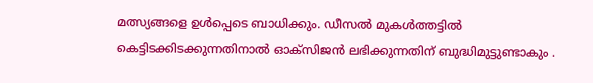മത്സ്യങ്ങളെ ഉള്‍പ്പെടെ ബാധിക്കും. ഡീസൽ മുകള്‍ത്തട്ടില്‍ കെട്ടിടക്കിടക്കുന്നതിനാല്‍ ഓക്‌സിജന്‍ ലഭിക്കുന്നതിന് ബുദ്ധിമുട്ടുണ്ടാകും .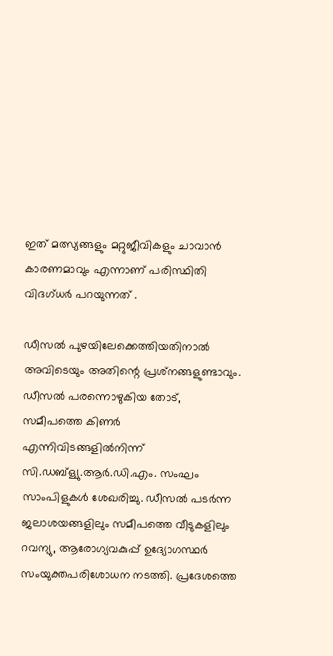ഇത് മത്സ്യങ്ങളും മറ്റുജീവികളും ചാവാന്‍ കാരണമാവും എന്നാണ് പരിസ്ഥിതി വിദഗ്ധർ പറയുന്നത് .

ഡീസല്‍ പുഴയിലേക്കെത്തിയതിനാല്‍ അവിടെയും അതിന്റെ പ്രശ്‌നങ്ങളുണ്ടാവും. ഡീസല്‍ പരന്നൊഴുകിയ തോട്, സമീപത്തെ കിണര്‍ എന്നിവിടങ്ങളില്‍നിന്ന് സി.ഡബ്‌ള്യു.ആര്‍.ഡി.എം. സംഘം സാംപിളുകള്‍ ശേഖരിച്ചു. ഡീസല്‍ പടര്‍ന്ന ജലാശയങ്ങളിലും സമീപത്തെ വീടുകളിലും റവന്യു, ആരോഗ്യവകുപ്പ് ഉദ്യോഗസ്ഥര്‍ സംയുക്തപരിശോധന നടത്തി. പ്രദേശത്തെ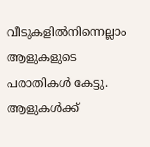വീടുകളില്‍നിന്നെല്ലാം ആളുകളുടെ പരാതികള്‍ കേട്ടു. ആളുകള്‍ക്ക്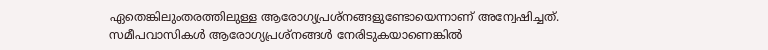ഏതെങ്കിലുംതരത്തിലുള്ള ആരോഗ്യപ്രശ്‌നങ്ങളുണ്ടോയെന്നാണ് അന്വേഷിച്ചത്. സമീപവാസികള്‍ ആരോഗ്യപ്രശ്‌നങ്ങള്‍ നേരിടുകയാണെങ്കില്‍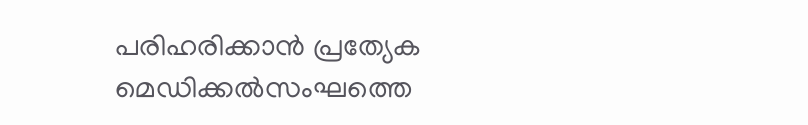പരിഹരിക്കാന്‍ പ്രത്യേക മെഡിക്കല്‍സംഘത്തെ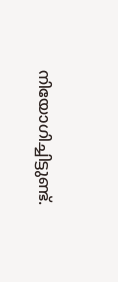നിയോഗിച്ചിട്ടുണ്ട്.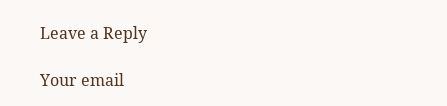Leave a Reply

Your email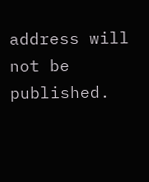address will not be published.